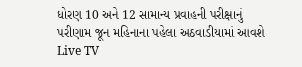ધોરણ 10 અને 12 સામાન્ય પ્રવાહની પરીક્ષાનું પરીણામ જૂન મહિનાના પહેલા અઠવાડીયામાં આવશે
Live TV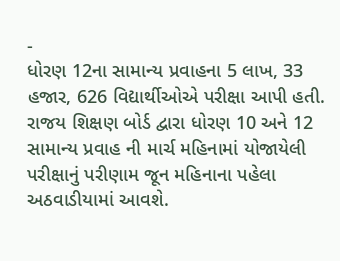-
ધોરણ 12ના સામાન્ય પ્રવાહના 5 લાખ, 33 હજાર, 626 વિદ્યાર્થીઓએ પરીક્ષા આપી હતી.
રાજય શિક્ષણ બોર્ડ દ્વારા ધોરણ 10 અને 12 સામાન્ય પ્રવાહ ની માર્ચ મહિનામાં યોજાયેલી પરીક્ષાનું પરીણામ જૂન મહિનાના પહેલા અઠવાડીયામાં આવશે.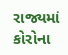રાજ્યમાં કોરોના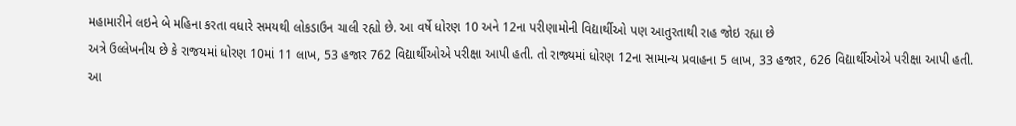મહામારીને લઇને બે મહિના કરતા વધારે સમયથી લોકડાઉન ચાલી રહ્યો છે. આ વર્ષે ધોરણ 10 અને 12ના પરીણામોની વિદ્યાર્થીઓ પણ આતુરતાથી રાહ જોઇ રહ્યા છે
અત્રે ઉલ્લેખનીય છે કે રાજયમાં ધોરણ 10માં 11 લાખ, 53 હજાર 762 વિદ્યાર્થીઓએ પરીક્ષા આપી હતી. તો રાજ્યમાં ધોરણ 12ના સામાન્ય પ્રવાહના 5 લાખ, 33 હજાર, 626 વિદ્યાર્થીઓએ પરીક્ષા આપી હતી.
આ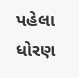પહેલા ધોરણ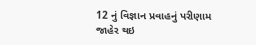12 નું વિજ્ઞાન પ્રવાહનું પરીણામ જાહેર થઇ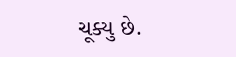ચૂક્યુ છે.